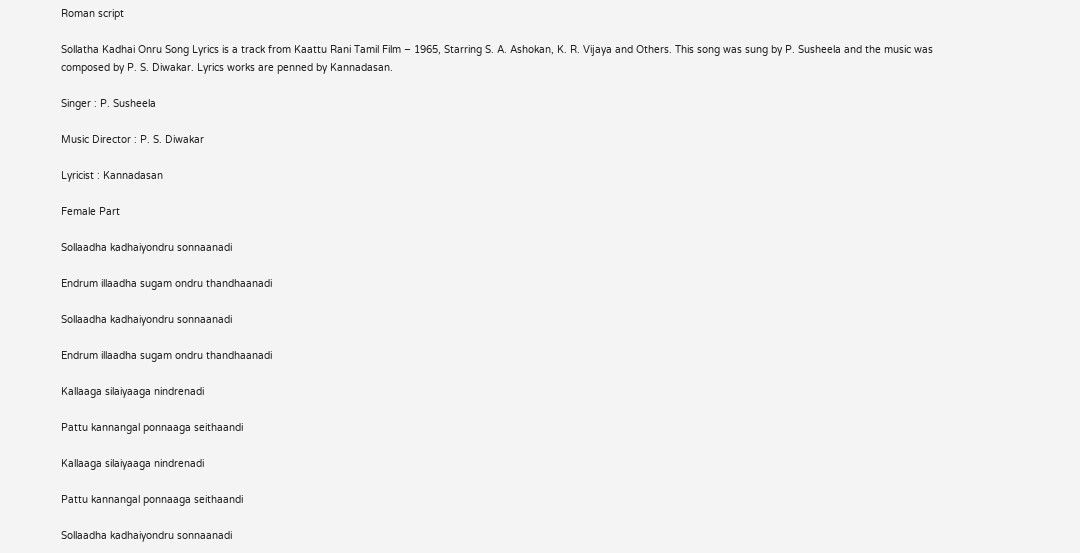Roman script

Sollatha Kadhai Onru Song Lyrics is a track from Kaattu Rani Tamil Film – 1965, Starring S. A. Ashokan, K. R. Vijaya and Others. This song was sung by P. Susheela and the music was composed by P. S. Diwakar. Lyrics works are penned by Kannadasan.

Singer : P. Susheela

Music Director : P. S. Diwakar

Lyricist : Kannadasan

Female Part

Sollaadha kadhaiyondru sonnaanadi

Endrum illaadha sugam ondru thandhaanadi

Sollaadha kadhaiyondru sonnaanadi

Endrum illaadha sugam ondru thandhaanadi

Kallaaga silaiyaaga nindrenadi

Pattu kannangal ponnaaga seithaandi

Kallaaga silaiyaaga nindrenadi

Pattu kannangal ponnaaga seithaandi

Sollaadha kadhaiyondru sonnaanadi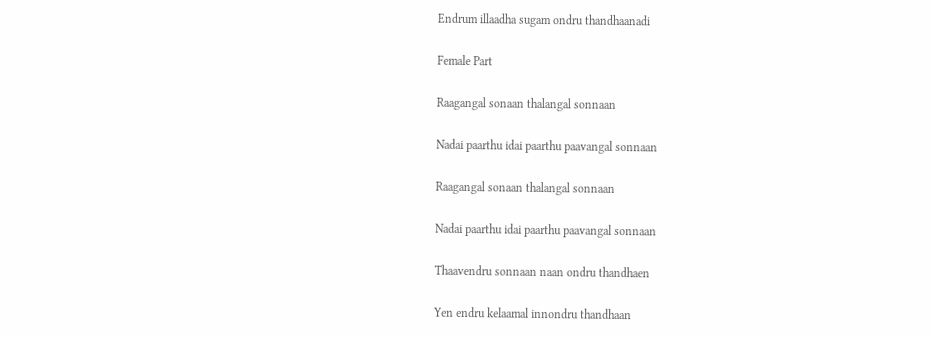Endrum illaadha sugam ondru thandhaanadi

Female Part

Raagangal sonaan thalangal sonnaan

Nadai paarthu idai paarthu paavangal sonnaan

Raagangal sonaan thalangal sonnaan

Nadai paarthu idai paarthu paavangal sonnaan

Thaavendru sonnaan naan ondru thandhaen

Yen endru kelaamal innondru thandhaan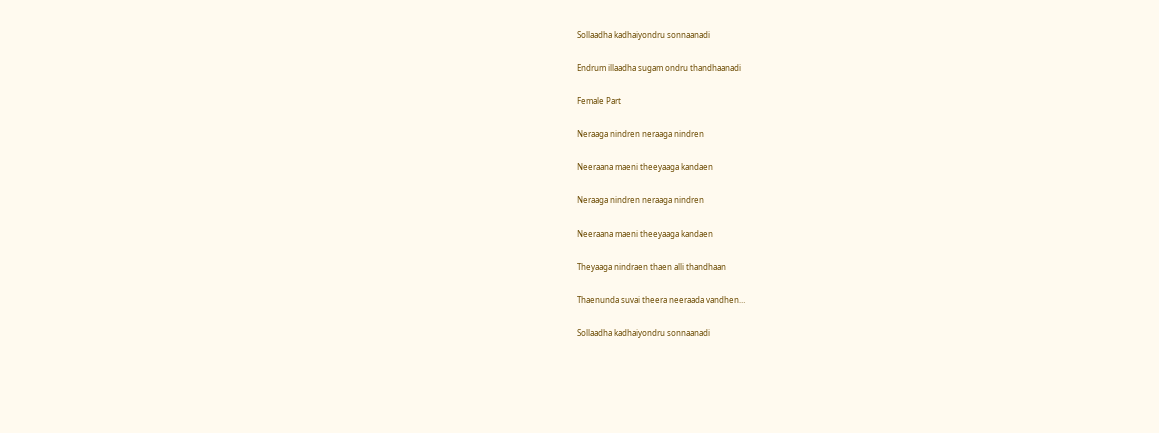Sollaadha kadhaiyondru sonnaanadi

Endrum illaadha sugam ondru thandhaanadi

Female Part

Neraaga nindren neraaga nindren

Neeraana maeni theeyaaga kandaen

Neraaga nindren neraaga nindren

Neeraana maeni theeyaaga kandaen

Theyaaga nindraen thaen alli thandhaan

Thaenunda suvai theera neeraada vandhen…

Sollaadha kadhaiyondru sonnaanadi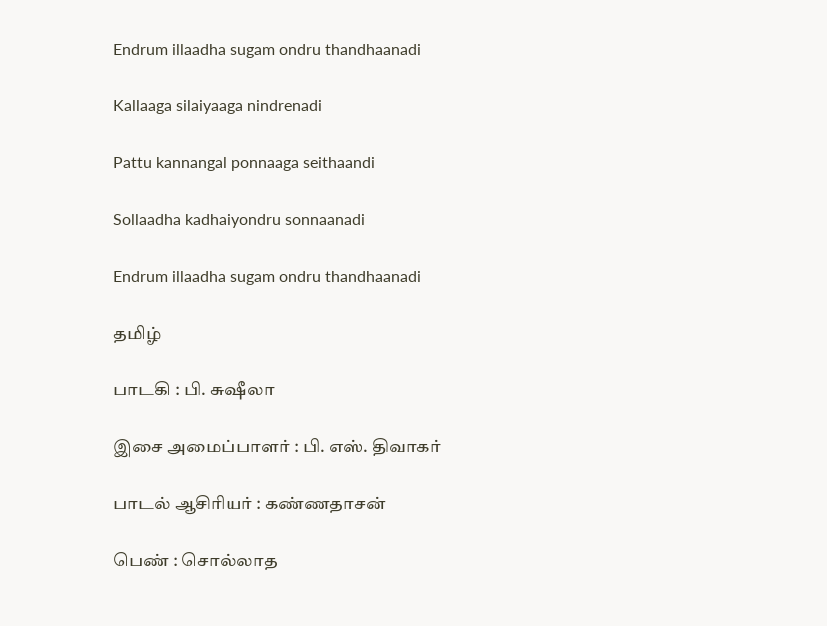Endrum illaadha sugam ondru thandhaanadi

Kallaaga silaiyaaga nindrenadi

Pattu kannangal ponnaaga seithaandi

Sollaadha kadhaiyondru sonnaanadi

Endrum illaadha sugam ondru thandhaanadi

தமிழ்

பாடகி : பி. சுஷீலா

இசை அமைப்பாளர் : பி. எஸ். திவாகர்

பாடல் ஆசிரியர் : கண்ணதாசன்

பெண் : சொல்லாத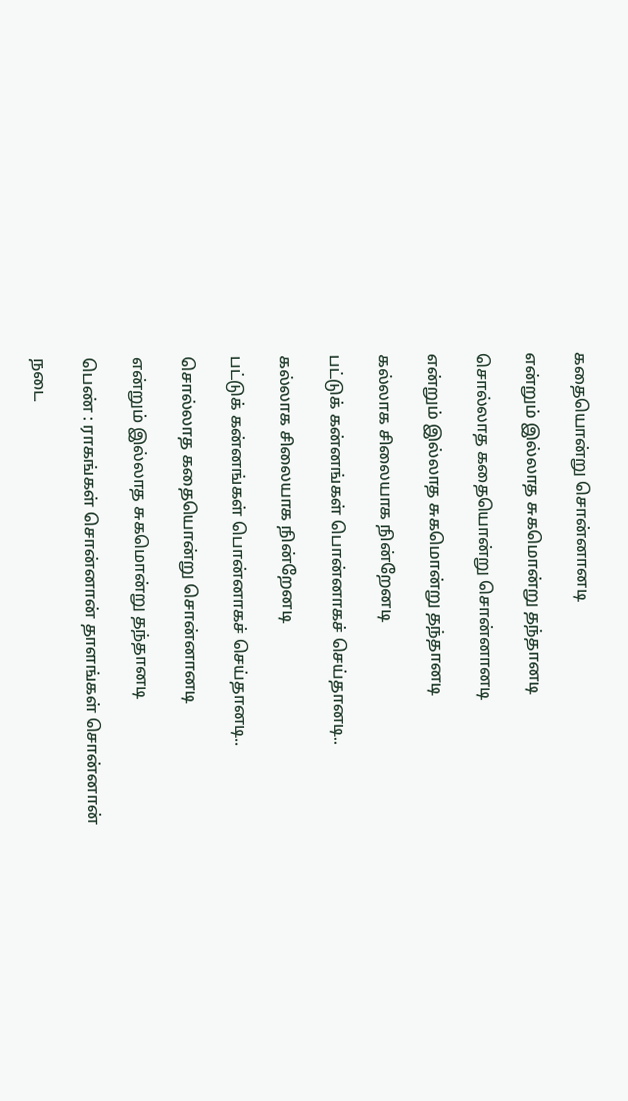கதையொன்று சொன்னானடி

என்றும் இல்லாத சுகமொன்று தந்தானடி

சொல்லாத கதையொன்று சொன்னானடி

என்றும் இல்லாத சுகமொன்று தந்தானடி

கல்லாக சிலையாக நின்றேனடி

பட்டுக் கன்னங்கள் பொன்னாகச் செய்தானடி..

கல்லாக சிலையாக நின்றேனடி

பட்டுக் கன்னங்கள் பொன்னாகச் செய்தானடி..

சொல்லாத கதையொன்று சொன்னானடி

என்றும் இல்லாத சுகமொன்று தந்தானடி

பெண் : ராகங்கள் சொன்னான் தாளங்கள் சொன்னான்

நடை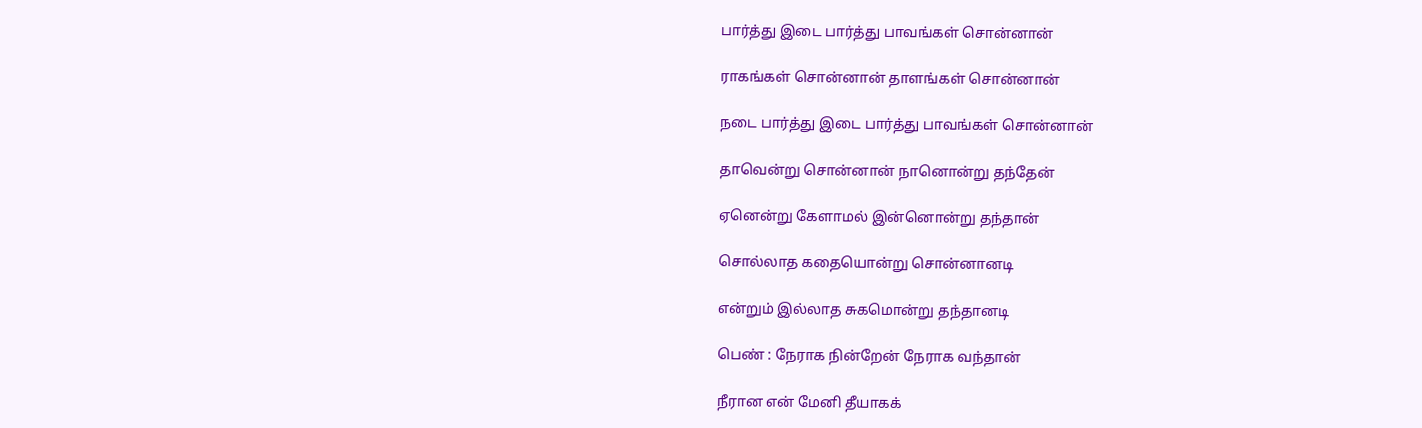பார்த்து இடை பார்த்து பாவங்கள் சொன்னான்

ராகங்கள் சொன்னான் தாளங்கள் சொன்னான்

நடை பார்த்து இடை பார்த்து பாவங்கள் சொன்னான்

தாவென்று சொன்னான் நானொன்று தந்தேன்

ஏனென்று கேளாமல் இன்னொன்று தந்தான்

சொல்லாத கதையொன்று சொன்னானடி

என்றும் இல்லாத சுகமொன்று தந்தானடி

பெண் : நேராக நின்றேன் நேராக வந்தான்

நீரான என் மேனி தீயாகக்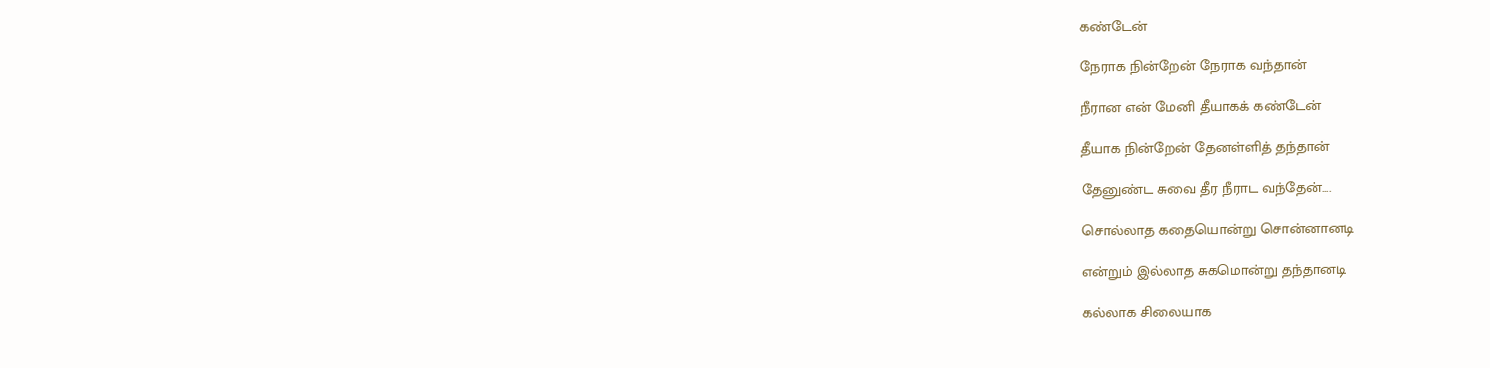கண்டேன்

நேராக நின்றேன் நேராக வந்தான்

நீரான என் மேனி தீயாகக் கண்டேன்

தீயாக நின்றேன் தேனள்ளித் தந்தான்

தேனுண்ட சுவை தீர நீராட வந்தேன்....

சொல்லாத கதையொன்று சொன்னானடி

என்றும் இல்லாத சுகமொன்று தந்தானடி

கல்லாக சிலையாக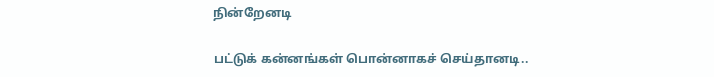நின்றேனடி

பட்டுக் கன்னங்கள் பொன்னாகச் செய்தானடி..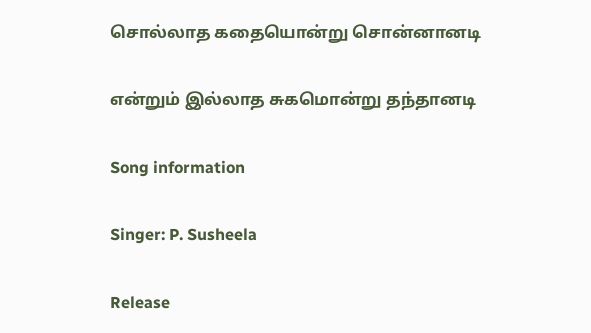சொல்லாத கதையொன்று சொன்னானடி

என்றும் இல்லாத சுகமொன்று தந்தானடி

Song information

Singer: P. Susheela

Release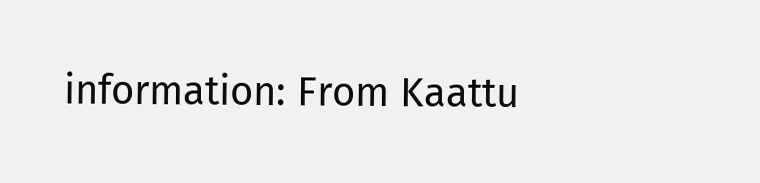information: From Kaattu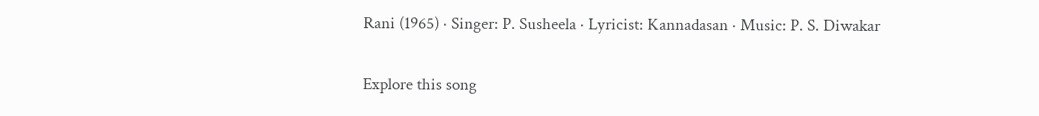Rani (1965) · Singer: P. Susheela · Lyricist: Kannadasan · Music: P. S. Diwakar

Explore this song